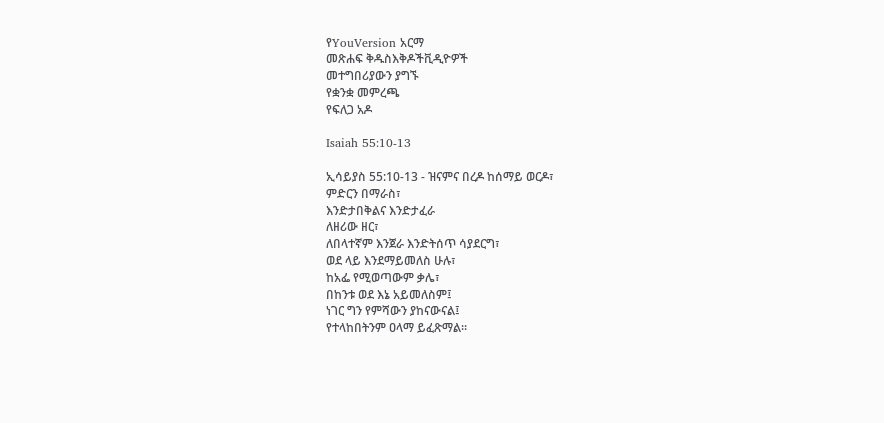የYouVersion አርማ
መጽሐፍ ቅዱስእቅዶችቪዲዮዎች
መተግበሪያውን ያግኙ
የቋንቋ መምረጫ
የፍለጋ አዶ

Isaiah 55:10-13

ኢሳይያስ 55:10-13 - ዝናምና በረዶ ከሰማይ ወርዶ፣
ምድርን በማራስ፣
እንድታበቅልና እንድታፈራ
ለዘሪው ዘር፣
ለበላተኛም እንጀራ እንድትሰጥ ሳያደርግ፣
ወደ ላይ እንደማይመለስ ሁሉ፣
ከአፌ የሚወጣውም ቃሌ፣
በከንቱ ወደ እኔ አይመለስም፤
ነገር ግን የምሻውን ያከናውናል፤
የተላከበትንም ዐላማ ይፈጽማል።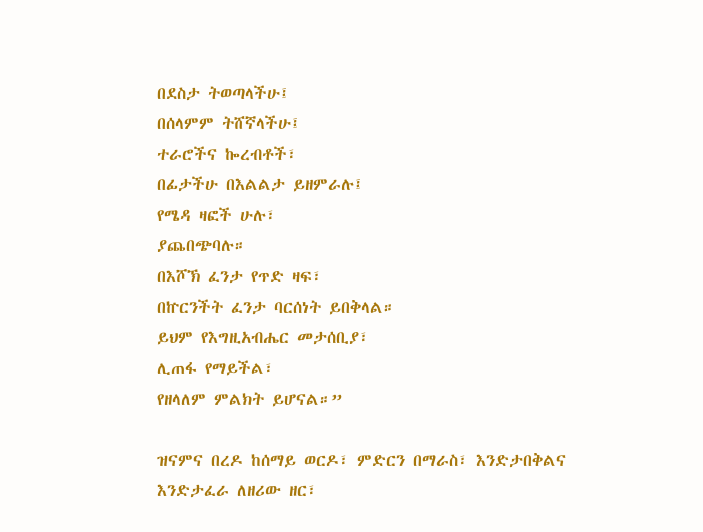በደስታ ትወጣላችሁ፤
በሰላምም ትሸኛላችሁ፤
ተራሮችና ኰረብቶች፣
በፊታችሁ በእልልታ ይዘምራሉ፤
የሜዳ ዛፎች ሁሉ፣
ያጨበጭባሉ።
በእሾኽ ፈንታ የጥድ ዛፍ፣
በኵርንችት ፈንታ ባርሰነት ይበቅላል።
ይህም የእግዚአብሔር መታሰቢያ፣
ሊጠፋ የማይችል፣
የዘላለም ምልክት ይሆናል።”

ዝናምና በረዶ ከሰማይ ወርዶ፣ ምድርን በማራስ፣ እንድታበቅልና እንድታፈራ ለዘሪው ዘር፣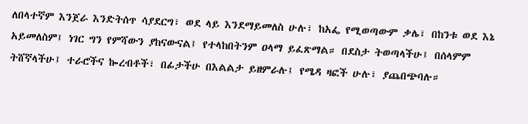ለበላተኛም እንጀራ እንድትሰጥ ሳያደርግ፣ ወደ ላይ እንደማይመለስ ሁሉ፣ ከአፌ የሚወጣውም ቃሌ፣ በከንቱ ወደ እኔ አይመለስም፤ ነገር ግን የምሻውን ያከናውናል፤ የተላከበትንም ዐላማ ይፈጽማል። በደስታ ትወጣላችሁ፤ በሰላምም ትሸኛላችሁ፤ ተራሮችና ኰረብቶች፣ በፊታችሁ በእልልታ ይዘምራሉ፤ የሜዳ ዛፎች ሁሉ፣ ያጨበጭባሉ።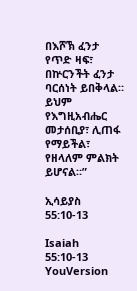በእሾኽ ፈንታ የጥድ ዛፍ፣ በኵርንችት ፈንታ ባርሰነት ይበቅላል። ይህም የእግዚአብሔር መታሰቢያ፣ ሊጠፋ የማይችል፣ የዘላለም ምልክት ይሆናል።”

ኢሳይያስ 55:10-13

Isaiah 55:10-13
YouVersion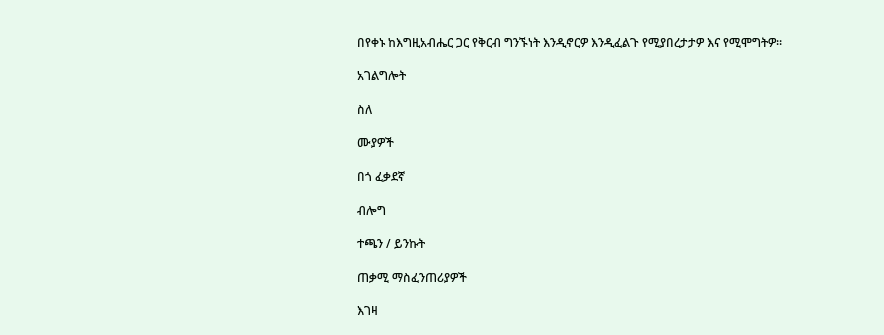በየቀኑ ከእግዚአብሔር ጋር የቅርብ ግንኙነት እንዲኖርዎ እንዲፈልጉ የሚያበረታታዎ እና የሚሞግትዎ።

አገልግሎት

ስለ

ሙያዎች

በጎ ፈቃደኛ

ብሎግ

ተጫን / ይንኩት

ጠቃሚ ማስፈንጠሪያዎች

እገዛ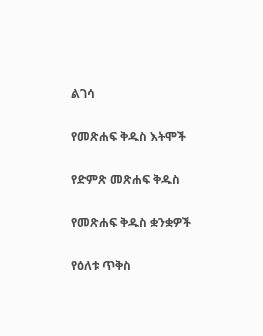ልገሳ

የመጽሐፍ ቅዱስ እትሞች

የድምጽ መጽሐፍ ቅዱስ

የመጽሐፍ ቅዱስ ቋንቋዎች

የዕለቱ ጥቅስ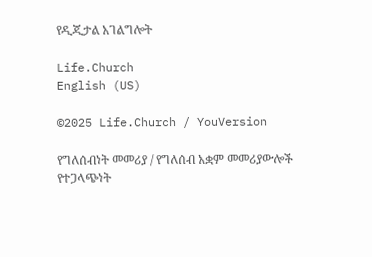የዲጂታል አገልግሎት

Life.Church
English (US)

©2025 Life.Church / YouVersion

የግለሰብነት መመሪያ / የግለሰብ አቋም መመሪያውሎች
የተጋላጭነት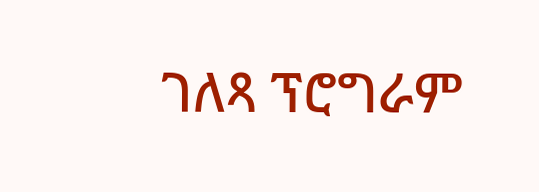ገለጻ ፕሮግራም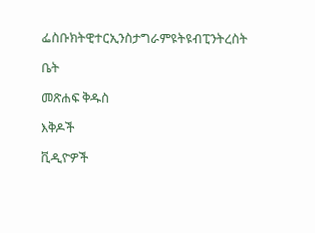ፌስቡክትዊተርኢንስታግራምዩትዩብፒንትረስት

ቤት

መጽሐፍ ቅዱስ

እቅዶች

ቪዲዮዎች